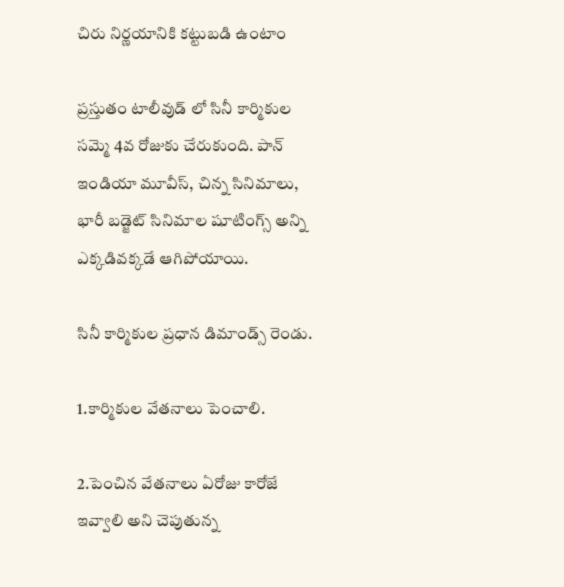చిరు నిర్ణయానికి కట్టుబడి ఉంటాం

ప్రస్తుతం టాలీవుడ్ లో సినీ కార్మికుల సమ్మె 4వ రోజుకు చేరుకుంది. పాన్ ఇండియా మూవీస్, చిన్న సినిమాలు, భారీ బడ్జెట్ సినిమాల షూటింగ్స్ అన్ని ఎక్కడివక్కడే ఆగిపోయాయి.

సినీ కార్మికుల ప్రధాన డిమాండ్స్ రెండు.

1.కార్మికుల వేతనాలు పెంచాలి.

2.పెంచిన వేతనాలు ఏరోజు కారోజే ఇవ్వాలి అని చెపుతున్న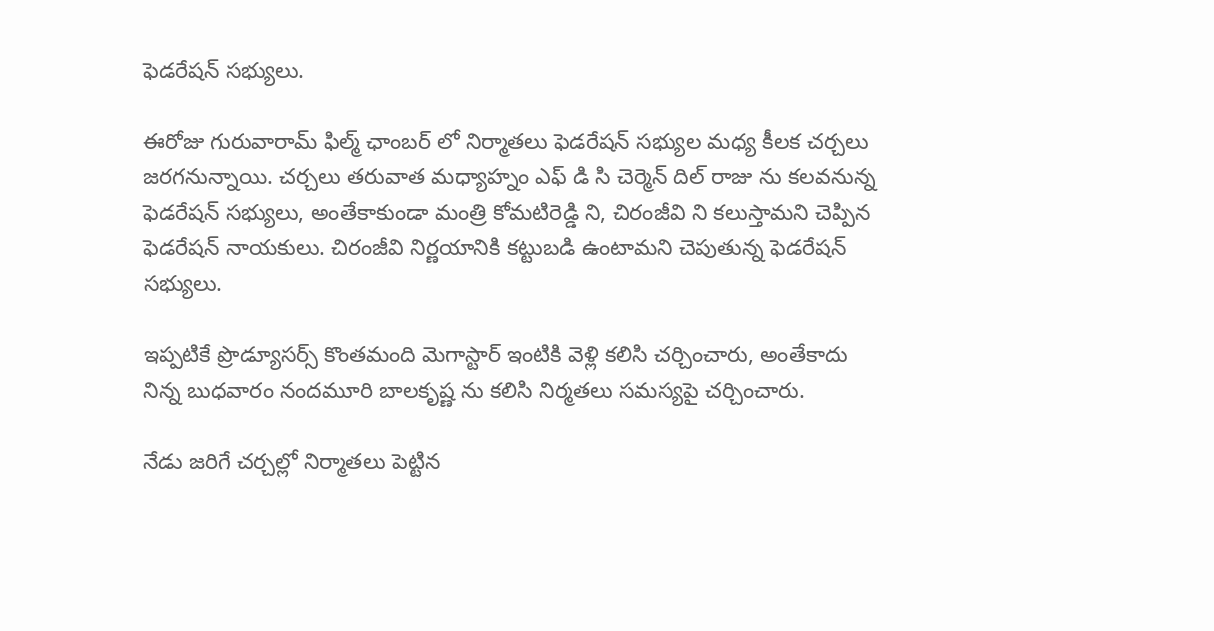ఫెడరేషన్ సభ్యులు.

ఈరోజు గురువారామ్ ఫిల్మ్ ఛాంబర్ లో నిర్మాతలు ఫెడరేషన్ సభ్యుల మధ్య కీలక చర్చలు జరగనున్నాయి. చర్చలు తరువాత మధ్యాహ్నం ఎఫ్ డి సి చెర్మెన్ దిల్ రాజు ను కలవనున్న ఫెడరేషన్ సభ్యులు, అంతేకాకుండా మంత్రి కోమటిరెడ్డి ని, చిరంజీవి ని కలుస్తామని చెప్పిన ఫెడరేషన్ నాయకులు. చిరంజీవి నిర్ణయానికి కట్టుబడి ఉంటామని చెపుతున్న ఫెడరేషన్ సభ్యులు.

ఇప్పటికే ప్రొడ్యూసర్స్ కొంతమంది మెగాస్టార్ ఇంటికి వెళ్లి కలిసి చర్చించారు, అంతేకాదు నిన్న బుధవారం నందమూరి బాలకృష్ణ ను కలిసి నిర్మతలు సమస్యపై చర్చించారు.

నేడు జరిగే చర్చల్లో నిర్మాతలు పెట్టిన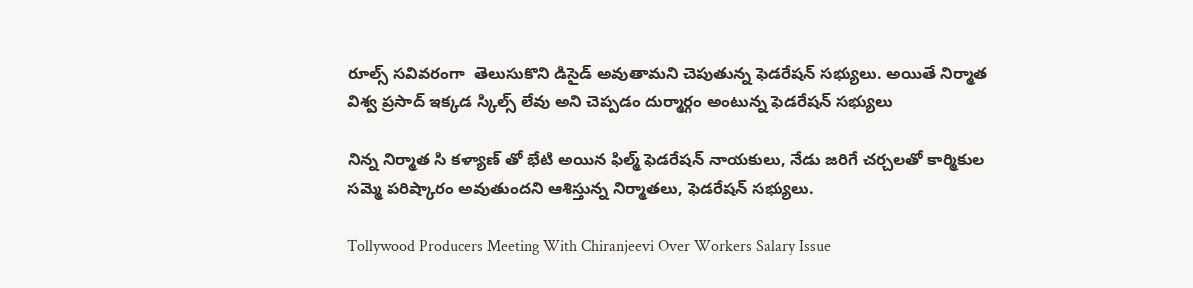రూల్స్ సవివరంగా  తెలుసుకొని డిసైడ్ అవుతామని చెపుతున్న ఫెడరేషన్ సభ్యులు. అయితే నిర్మాత విశ్వ ప్రసాద్ ఇక్కడ స్కిల్స్ లేవు అని చెప్పడం దుర్మార్గం అంటున్న ఫెడరేషన్ సభ్యులు

నిన్న నిర్మాత సి కళ్యాణ్ తో భేటి అయిన ఫిల్మ్ ఫెడరేషన్ నాయకులు, నేడు జరిగే చర్చలతో కార్మికుల సమ్మె పరిష్కారం అవుతుందని ఆశిస్తున్న నిర్మాతలు, ఫెడరేషన్ సభ్యులు.

Tollywood Producers Meeting With Chiranjeevi Over Workers Salary Issue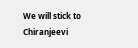We will stick to Chiranjeevi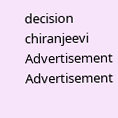decision
chiranjeevi
Advertisement
Advertisement